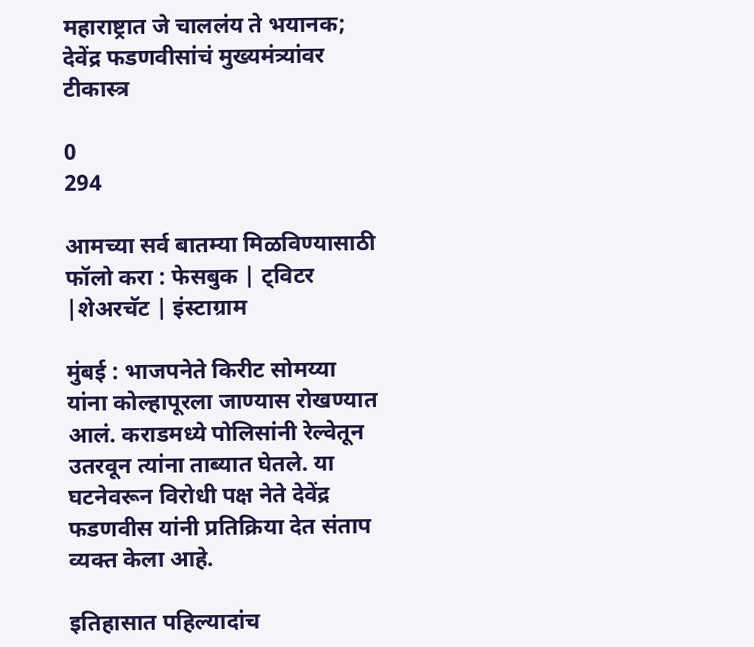महाराष्ट्रात जे चाललंय ते भयानक; देवेंद्र फडणवीसांचं मुख्यमंत्र्यांवर टीकास्त्र

0
294

आमच्या सर्व बातम्या मिळविण्यासाठी फॉलो करा : फेसबुक | ट्विटर |शेअरचॅट | इंस्टाग्राम

मुंबई : भाजपनेते किरीट सोमय्या यांना कोल्हापूरला जाण्यास रोखण्यात आलं. कराडमध्ये पोलिसांनी रेल्वेतून उतरवून त्यांना ताब्यात घेतले. या घटनेवरून विरोधी पक्ष नेते देवेंद्र फडणवीस यांनी प्रतिक्रिया देत संताप व्यक्त केला आहे.

इतिहासात पहिल्यादांच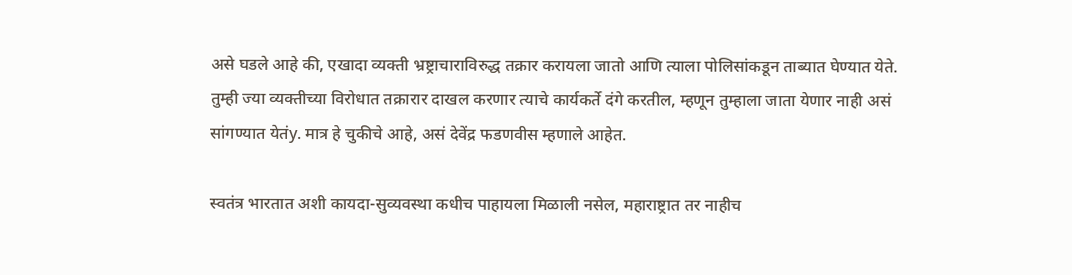असे घडले आहे की, एखादा व्यक्ती भ्रष्ट्राचाराविरुद्ध तक्रार करायला जातो आणि त्याला पोलिसांकडून ताब्यात घेण्यात येते. तुम्ही ज्या व्यक्तीच्या विरोधात तक्रारार दाखल करणार त्याचे कार्यकर्ते दंगे करतील, म्हणून तुम्हाला जाता येणार नाही असं सांगण्यात येतंy. मात्र हे चुकीचे आहे, असं देवेंद्र फडणवीस म्हणाले आहेत.

स्वतंत्र भारतात अशी कायदा-सुव्यवस्था कधीच पाहायला मिळाली नसेल, महाराष्ट्रात तर नाहीच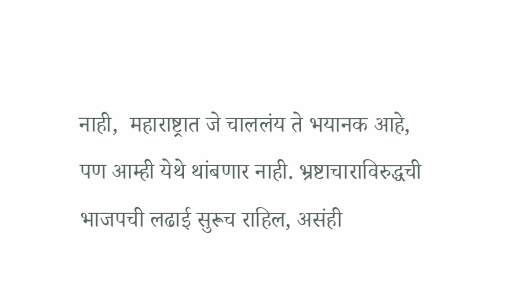नाही,  महाराष्ट्रात जे चाललंय ते भयानक आहे, पण आम्ही येथे थांबणार नाही. भ्रष्टाचाराविरुद्धची भाजपची लढाई सुरूच राहिल, असंही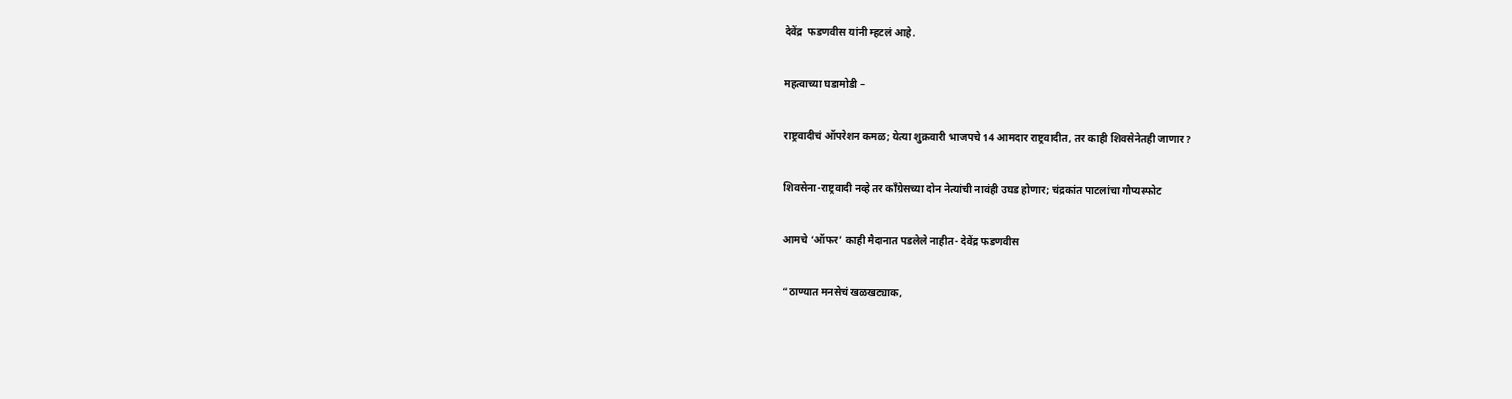देवेंद्र  फडणवीस यांनी म्हटलं आहे.

महत्वाच्या घडामोडी –

राष्ट्रवादीचं ऑपरेशन कमळ; येत्या शुक्रवारी भाजपचे 14 आमदार राष्ट्रवादीत, तर काही शिवसेनेतही जाणार?

शिवसेना-राष्ट्रवादी नव्हे तर काँग्रेसच्या दोन नेत्यांची नावंही उघड होणार; चंद्रकांत पाटलांचा गौप्यस्फोट

आमचे ‘ऑफर’ काही मैदानात पडलेले नाहीत- देवेंद्र फडणवीस

“ठाण्यात मनसेचं खळखट्याक,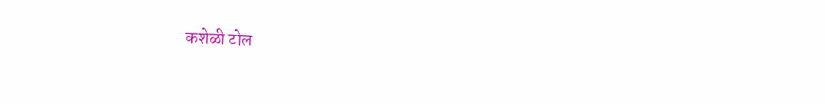कशेळी टोल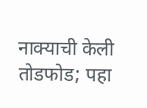नाक्याची केली तोडफोड; पहा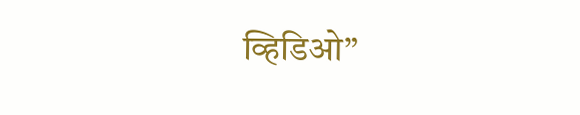व्हिडिओ”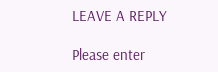LEAVE A REPLY

Please enter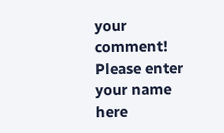your comment!
Please enter your name here